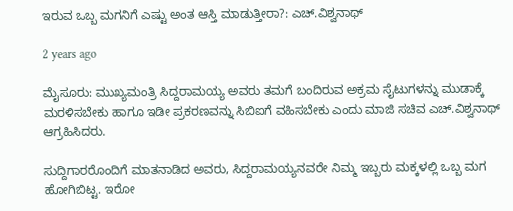ಇರುವ ಒಬ್ಬ ಮಗನಿಗೆ ಎಷ್ಟು ಅಂತ ಆಸ್ತಿ ಮಾಡುತ್ತೀರಾ?: ಎಚ್.ವಿಶ್ವನಾಥ್

2 years ago

ಮೈಸೂರು: ಮುಖ್ಯಮಂತ್ರಿ ಸಿದ್ದರಾಮಯ್ಯ ಅವರು ತಮಗೆ ಬಂದಿರುವ ಅಕ್ರಮ ಸೈಟುಗಳನ್ನು ಮುಡಾಕ್ಕೆ ಮರಳಿಸಬೇಕು ಹಾಗೂ ಇಡೀ ಪ್ರಕರಣವನ್ನು ಸಿಬಿಐಗೆ ವಹಿಸಬೇಕು ಎಂದು ಮಾಜಿ ಸಚಿವ ಎಚ್.ವಿಶ್ವನಾಥ್ ಆಗ್ರಹಿಸಿದರು.

ಸುದ್ದಿಗಾರರೊಂದಿಗೆ ಮಾತನಾಡಿದ ಅವರು, ಸಿದ್ದರಾಮಯ್ಯನವರೇ ನಿಮ್ಮ ಇಬ್ಬರು ಮಕ್ಕಳಲ್ಲಿ ಒಬ್ಬ ಮಗ ಹೋಗಿಬಿಟ್ಟ. ಇರೋ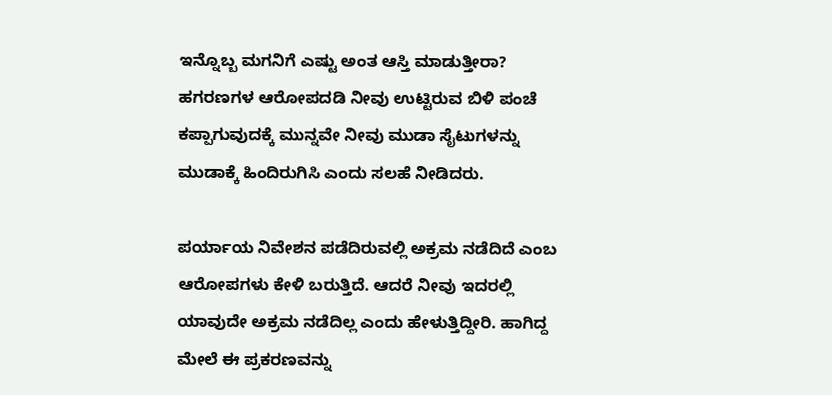ಇನ್ನೊಬ್ಬ ಮಗನಿಗೆ ಎಷ್ಟು ಅಂತ ಆಸ್ತಿ ಮಾಡುತ್ತೀರಾ? ಹಗರಣಗಳ ಆರೋಪದಡಿ ನೀವು ಉಟ್ಟಿರುವ ಬಿಳಿ ಪಂಚೆ ಕಪ್ಪಾಗುವುದಕ್ಕೆ ಮುನ್ನವೇ ನೀವು ಮುಡಾ ಸೈಟುಗಳನ್ನು ಮುಡಾಕ್ಕೆ ಹಿಂದಿರುಗಿಸಿ ಎಂದು ಸಲಹೆ ನೀಡಿದರು.

ಪರ್ಯಾಯ ನಿವೇಶನ ಪಡೆದಿರುವಲ್ಲಿ ಅಕ್ರಮ ನಡೆದಿದೆ ಎಂಬ ಆರೋಪಗಳು ಕೇಳಿ ಬರುತ್ತಿದೆ. ಆದರೆ ನೀವು ಇದರಲ್ಲಿ ಯಾವುದೇ ಅಕ್ರಮ ನಡೆದಿಲ್ಲ ಎಂದು ಹೇಳುತ್ತಿದ್ದೀರಿ. ಹಾಗಿದ್ದ ಮೇಲೆ ಈ ಪ್ರಕರಣವನ್ನು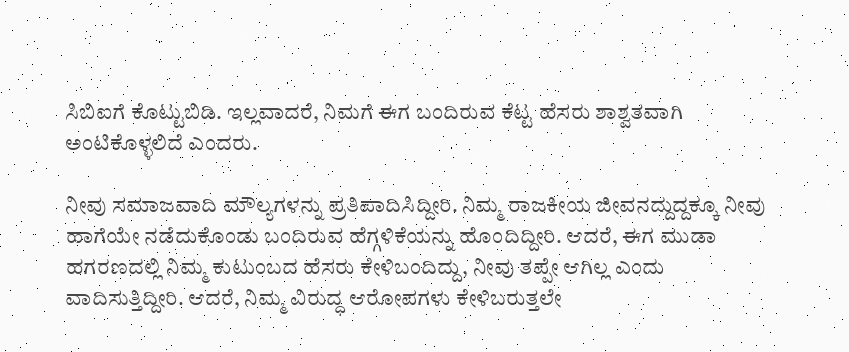ಸಿಬಿಐಗೆ ಕೊಟ್ಟುಬಿಡಿ. ಇಲ್ಲವಾದರೆ, ನಿಮಗೆ ಈಗ ಬಂದಿರುವ ಕೆಟ್ಟ ಹೆಸರು ಶಾಶ್ವತವಾಗಿ ಅಂಟಿಕೊಳ್ಳಲಿದೆ ಎಂದರು.

ನೀವು ಸಮಾಜವಾದಿ ಮೌಲ್ಯಗಳನ್ನು ಪ್ರತಿಪಾದಿಸಿದ್ದೀರಿ. ನಿಮ್ಮ ರಾಜಕೀಯ ಜೀವನದ್ದುದ್ದಕ್ಕೂ ನೀವು ಹಾಗೆಯೇ ನಡೆದುಕೊಂಡು ಬಂದಿರುವ ಹೆಗ್ಗಳಿಕೆಯನ್ನು ಹೊಂದಿದ್ದೀರಿ. ಆದರೆ, ಈಗ ಮುಡಾ ಹಗರಣದಲ್ಲಿ ನಿಮ್ಮ ಕುಟುಂಬದ ಹೆಸರು ಕೇಳಿಬಂದಿದ್ದು, ನೀವು ತಪ್ಪೇ ಆಗಿಲ್ಲ ಎಂದು ವಾದಿಸುತ್ತಿದ್ದೀರಿ. ಆದರೆ, ನಿಮ್ಮ ವಿರುದ್ಧ ಆರೋಪಗಳು ಕೇಳಿಬರುತ್ತಲೇ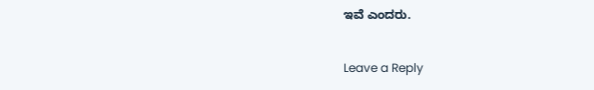ಇವೆ ಎಂದರು.

Leave a Reply